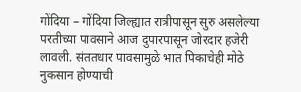गोंदिया – गोंदिया जिल्ह्यात रात्रीपासून सुरु असलेल्या परतीच्या पावसाने आज दुपारपासून जोरदार हजेरी लावली. संततधार पावसामुळे भात पिकाचेही मोठे नुकसान होण्याची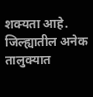शक्यता आहे. जिल्ह्यातील अनेक तालुक्यात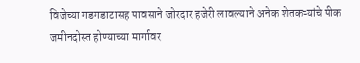विजेच्या गडगडाटासह पावसाने जोरदार हजेरी लावल्याने अनेक शेतकऱ्यांचे पीक जमीनदोस्त होण्याच्या मार्गावर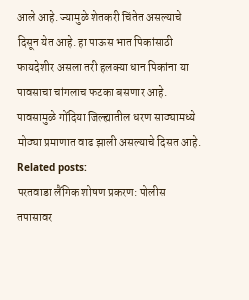आले आहे. ज्यामुळे शेतकरी चिंतेत असल्याचे दिसून येत आहे. हा पाऊस भात पिकांसाठी फायदेशीर असला तरी हलक्या धान पिकांना या पावसाचा चांगलाच फटका बसणार आहे. पावसामुळे गोंदिया जिल्ह्यातील धरण साठ्यामध्ये मोठ्या प्रमाणात वाढ झाली असल्याचे दिसत आहे.
Related posts:
परतवाडा लैंगिक शोषण प्रकरण: पोलीस तपासावर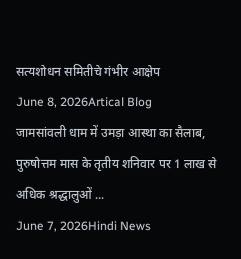सत्यशोधन समितीचे गंभीर आक्षेप
June 8, 2026Artical Blog
जामसांवली धाम में उमड़ा आस्था का सैलाब, पुरुषोत्तम मास के तृतीय शनिवार पर 1 लाख से अधिक श्रद्धालुओं ...
June 7, 2026Hindi News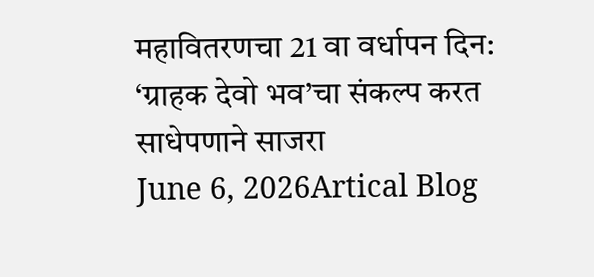महावितरणचा 21 वा वर्धापन दिन: ‘ग्राहक देवो भव’चा संकल्प करत साधेपणाने साजरा
June 6, 2026Artical Blog